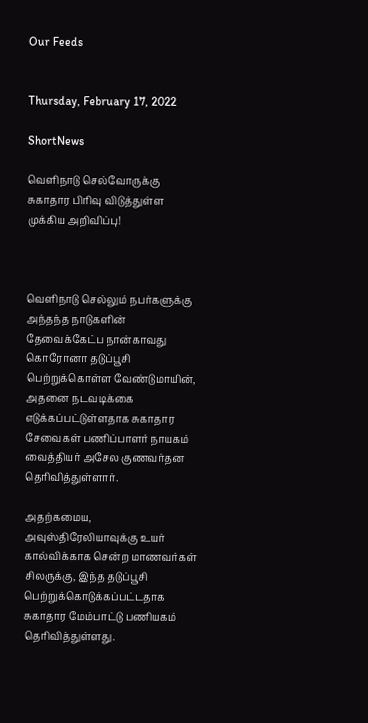Our Feeds


Thursday, February 17, 2022

ShortNews

வெளிநாடு செல்வோருக்கு சுகாதார பிரிவு விடுத்துள்ள முக்கிய அறிவிப்பு!



வெளிநாடு செல்லும் நபர்களுக்கு அந்தந்த நாடுகளின் தேவைக்கேட்ப நான்காவது கொரோனா தடுப்பூசி பெற்றுக்கொள்ள வேண்டுமாயின், அதனை நடவடிக்கை எடுக்கப்பட்டுள்ளதாக சுகாதார சேவைகள் பணிப்பாளர் நாயகம் வைத்தியர் அசேல குணவர்தன தெரிவித்துள்ளார்.

அதற்கமைய, அவுஸ்திரேலியாவுக்கு உயர் கால்விக்காக சென்ற மாணவர்கள் சிலருக்கு, இந்த தடுப்பூசி பெற்றுக்கொடுக்கப்பட்டதாக சுகாதார மேம்பாட்டு பணியகம் தெரிவித்துள்ளது.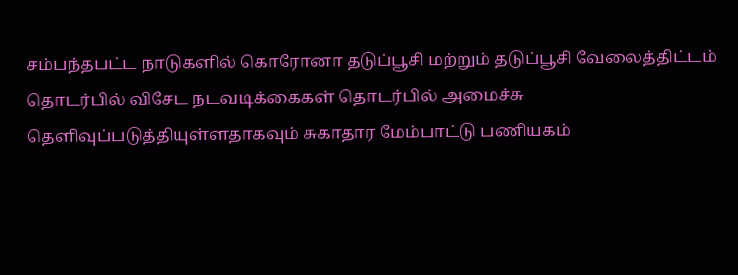சம்பந்தபட்ட நாடுகளில் கொரோனா தடுப்பூசி மற்றும் தடுப்பூசி வேலைத்திட்டம் தொடர்பில் விசேட நடவடிக்கைகள் தொடர்பில் அமைச்சு தெளிவுப்படுத்தியுள்ளதாகவும் சுகாதார மேம்பாட்டு பணியகம்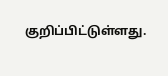குறிப்பிட்டுள்ளது.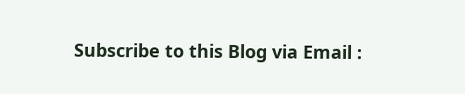Subscribe to this Blog via Email :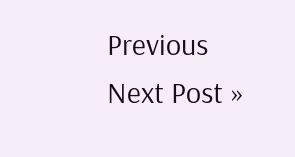Previous
Next Post »